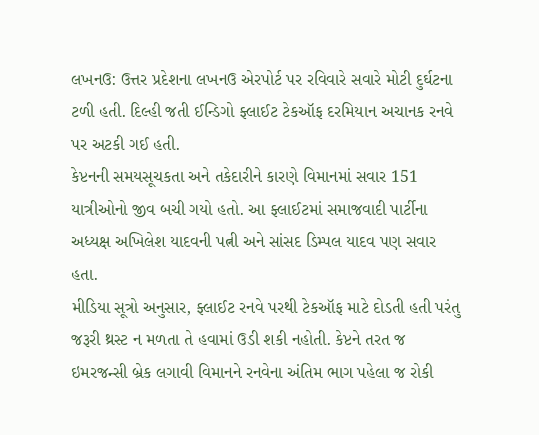લખનઉ: ઉત્તર પ્રદેશના લખનઉ એરપોર્ટ પર રવિવારે સવારે મોટી દુર્ઘટના ટળી હતી. દિલ્હી જતી ઈન્ડિગો ફ્લાઈટ ટેકઑફ દરમિયાન અચાનક રનવે પર અટકી ગઈ હતી.
કેપ્ટનની સમયસૂચકતા અને તકેદારીને કારણે વિમાનમાં સવાર 151 યાત્રીઓનો જીવ બચી ગયો હતો. આ ફ્લાઈટમાં સમાજવાદી પાર્ટીના અધ્યક્ષ અખિલેશ યાદવની પત્ની અને સાંસદ ડિમ્પલ યાદવ પણ સવાર હતા.
મીડિયા સૂત્રો અનુસાર, ફ્લાઈટ રનવે પરથી ટેકઑફ માટે દોડતી હતી પરંતુ જરૂરી થ્રસ્ટ ન મળતા તે હવામાં ઉડી શકી નહોતી. કેપ્ટને તરત જ ઇમરજન્સી બ્રેક લગાવી વિમાનને રનવેના અંતિમ ભાગ પહેલા જ રોકી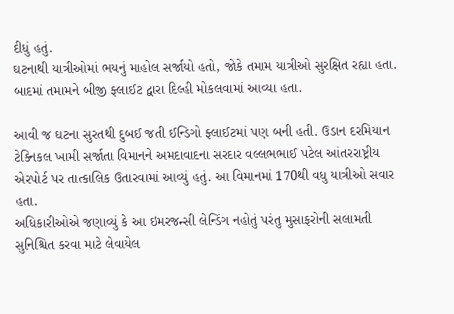દીધું હતું.
ઘટનાથી યાત્રીઓમાં ભયનું માહોલ સર્જાયો હતો, જોકે તમામ યાત્રીઓ સુરક્ષિત રહ્યા હતા. બાદમાં તમામને બીજી ફ્લાઈટ દ્વારા દિલ્હી મોકલવામાં આવ્યા હતા.

આવી જ ઘટના સુરતથી દુબઈ જતી ઈન્ડિગો ફ્લાઈટમાં પણ બની હતી. ઉડાન દરમિયાન ટેક્નિકલ ખામી સર્જાતા વિમાનને અમદાવાદના સરદાર વલ્લભભાઈ પટેલ આંતરરાષ્ટ્રીય એરપોર્ટ પર તાત્કાલિક ઉતારવામાં આવ્યું હતું. આ વિમાનમાં 170થી વધુ યાત્રીઓ સવાર હતા.
અધિકારીઓએ જણાવ્યું કે આ ઇમરજન્સી લેન્ડિંગ નહોતું પરંતુ મુસાફરોની સલામતી સુનિશ્ચિત કરવા માટે લેવાયેલ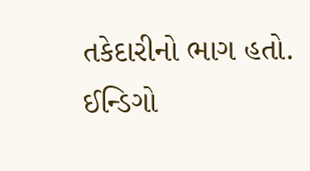તકેદારીનો ભાગ હતો. ઈન્ડિગો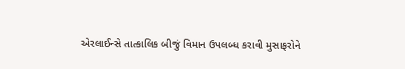એરલાઈન્સે તાત્કાલિક બીજું વિમાન ઉપલબ્ધ કરાવી મુસાફરોને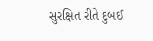સુરક્ષિત રીતે દુબઈ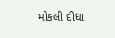મોકલી દીધા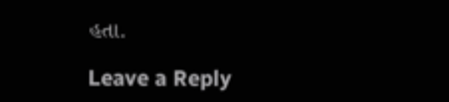હતા.

Leave a Reply